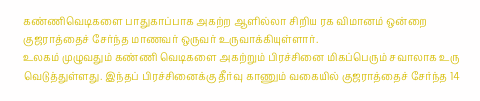கண்ணிவெடிகளை பாதுகாப்பாக அகற்ற ஆளில்லா சிறிய ரக விமானம் ஒன்றை குஜராத்தைச் சேர்ந்த மாணவர் ஒருவர் உருவாக்கியுள்ளார்.
உலகம் முழுவதும் கண்ணி வெடிகளை அகற்றும் பிரச்சினை மிகப்பெரும் சவாலாக உரு வெடுத்துள்ளது. இந்தப் பிரச்சினைக்கு தீர்வு காணும் வகையில் குஜராத்தைச் சேர்ந்த 14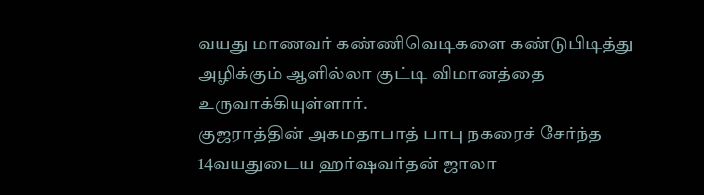வயது மாணவர் கண்ணிவெடிகளை கண்டுபிடித்து அழிக்கும் ஆளில்லா குட்டி விமானத்தை உருவாக்கியுள்ளார்.
குஜராத்தின் அகமதாபாத் பாபு நகரைச் சேர்ந்த 14வயதுடைய ஹர்ஷவர்தன் ஜாலா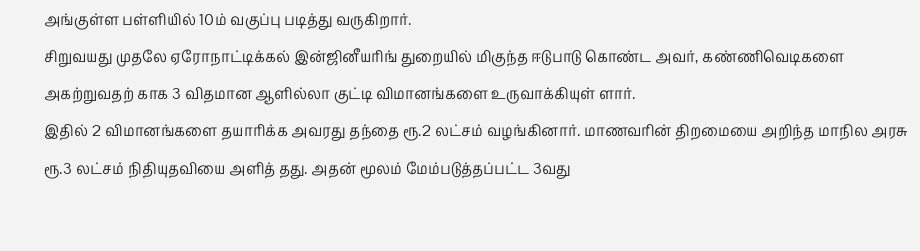அங்குள்ள பள்ளியில் 10ம் வகுப்பு படித்து வருகிறார்.
சிறுவயது முதலே ஏரோநாட்டிக்கல் இன்ஜினீயரிங் துறையில் மிகுந்த ஈடுபாடு கொண்ட அவர், கண்ணிவெடிகளை அகற்றுவதற் காக 3 விதமான ஆளில்லா குட்டி விமானங்களை உருவாக்கியுள் ளார்.
இதில் 2 விமானங்களை தயாரிக்க அவரது தந்தை ரூ.2 லட்சம் வழங்கினார். மாணவரின் திறமையை அறிந்த மாநில அரசு ரூ.3 லட்சம் நிதியுதவியை அளித் தது. அதன் மூலம் மேம்படுத்தப்பட்ட 3வது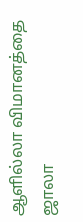ஆளில்லா விமானத்தை ஜாலா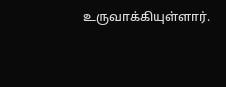உருவாக்கியுள்ளார்.